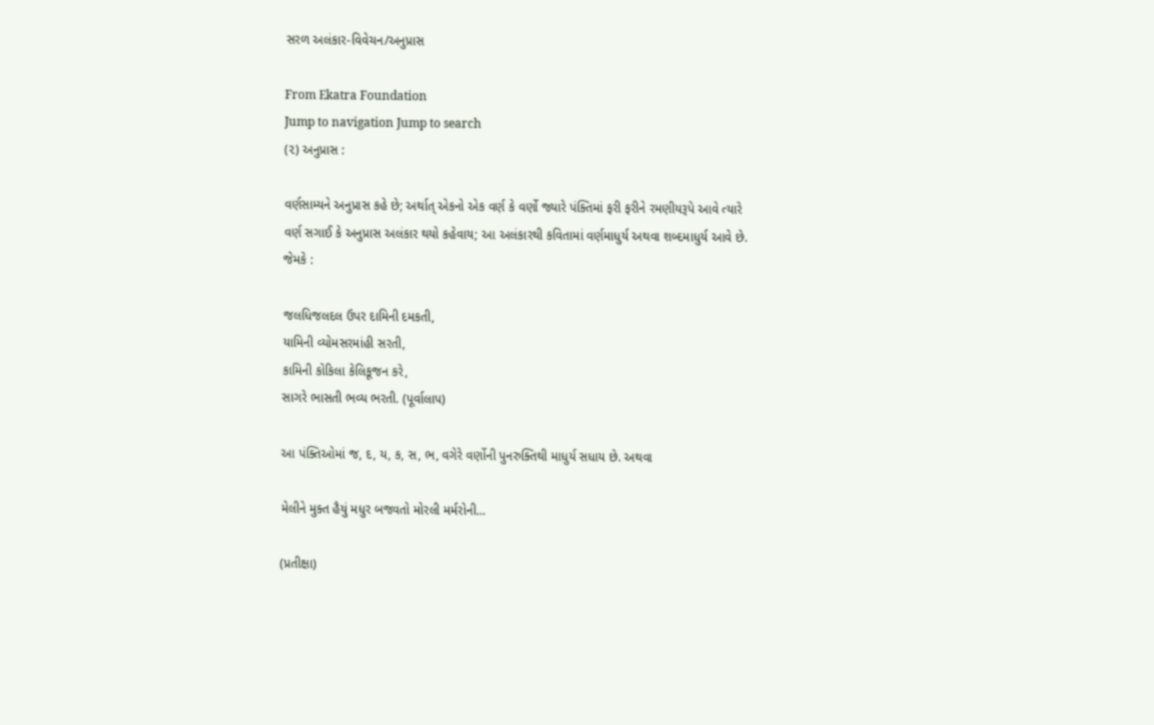સરળ અલંકાર-વિવેચન/અનુપ્રાસ

From Ekatra Foundation
Jump to navigation Jump to search
(૨) અનુપ્રાસ :

વર્ણસામ્યને અનુપ્રાસ કહે છે; અર્થાત્ એકનો એક વર્ણ કે વર્ણો જ્યારે પંક્તિમાં ફરી ફરીને રમણીયરૂપે આવે ત્યારે વર્ણ સગાઈ કે અનુપ્રાસ અલંકાર થયો કહેવાય; આ અલંકારથી કવિતામાં વર્ણમાધુર્ય અથવા શબ્દમાધુર્ય આવે છે. જેમકે :

જલધિજલદલ ઉપર દામિની દમકતી,
યામિની વ્યોમસરમાંહી સરતી,
કામિની કોકિલા કેલિકૂજન કરે,
સાગરે ભાસતી ભવ્ય ભરતી. (પૂર્વાલાપ)

આ પંક્તિઓમાં જ, દ, ય, ક, સ, ભ, વગેરે વર્ણોની પુનરુક્તિથી માધુર્ય સધાય છે. અથવા

મેલીને મુક્ત હૈયું મધુર બજવતો મોરલી મર્મરોની...

(પ્રતીક્ષા)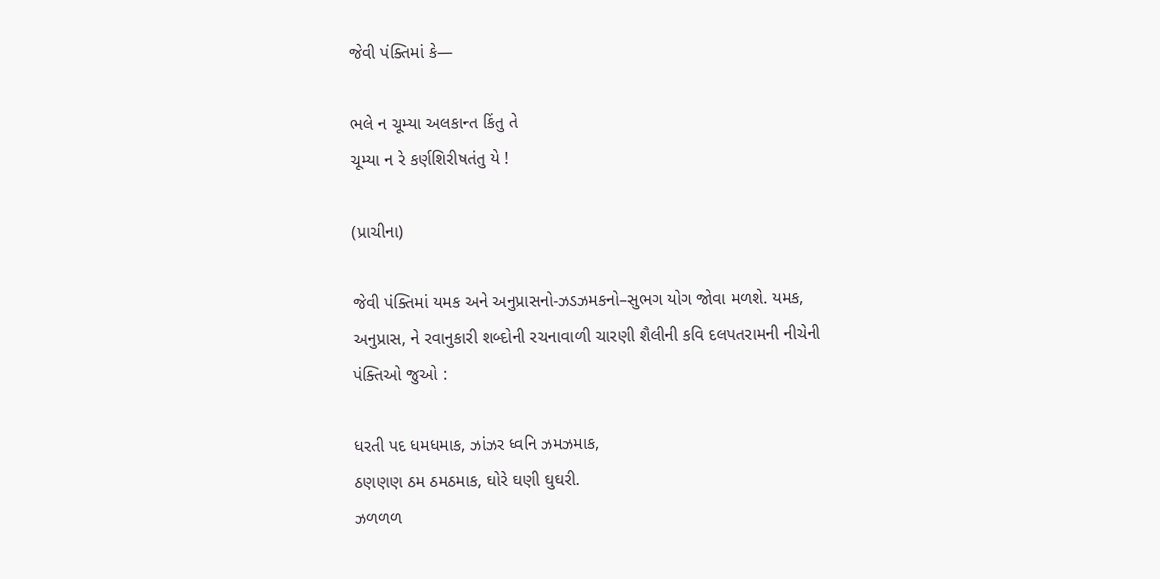જેવી પંક્તિમાં કે—

ભલે ન ચૂમ્યા અલકાન્ત કિંતુ તે
ચૂમ્યા ન રે કર્ણશિરીષતંતુ યે !

(પ્રાચીના)

જેવી પંક્તિમાં યમક અને અનુપ્રાસનો-ઝડઝમકનો–સુભગ યોગ જોવા મળશે. યમક, અનુપ્રાસ, ને રવાનુકારી શબ્દોની રચનાવાળી ચારણી શૈલીની કવિ દલપતરામની નીચેની પંક્તિઓ જુઓ :

ધરતી પદ ધમધમાક, ઝાંઝર ધ્વનિ ઝમઝમાક,
ઠણણણ ઠમ ઠમઠમાક, ઘોરે ઘણી ઘુઘરી.
ઝળળળ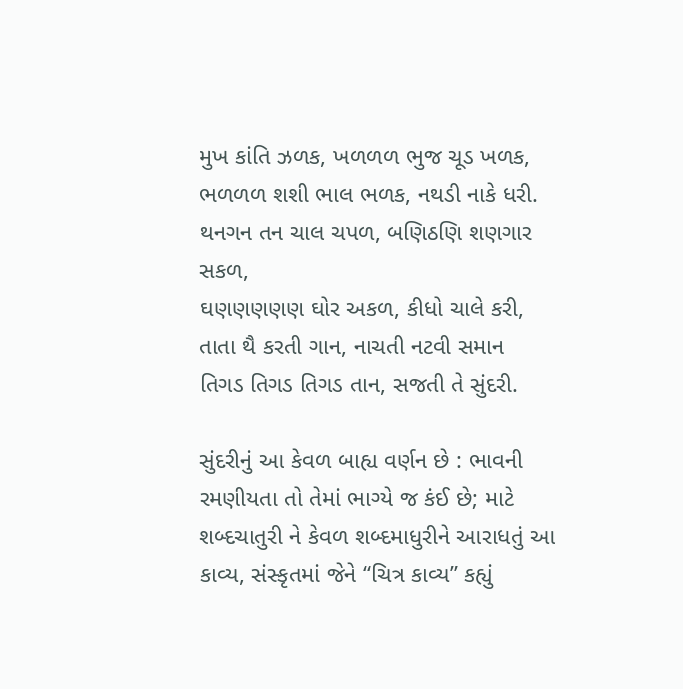મુખ કાંતિ ઝળક, ખળળળ ભુજ ચૂડ ખળક,
ભળળળ શશી ભાલ ભળક, નથડી નાકે ધરી.
થનગન તન ચાલ ચપળ, બણિઠણિ શણગાર સકળ,
ઘણણણણણ ઘોર અકળ, કીધો ચાલે કરી,
તાતા થૈ કરતી ગાન, નાચતી નટવી સમાન
તિગડ તિગડ તિગડ તાન, સજતી તે સુંદરી.

સુંદરીનું આ કેવળ બાહ્ય વર્ણન છે : ભાવની રમણીયતા તો તેમાં ભાગ્યે જ કંઈ છે; માટે શબ્દચાતુરી ને કેવળ શબ્દમાધુરીને આરાધતું આ કાવ્ય, સંસ્કૃતમાં જેને “ચિત્ર કાવ્ય” કહ્યું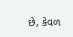છે, કેવળ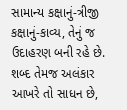સામાન્ય કક્ષાનું-ત્રીજી કક્ષાનું-કાવ્ય, તેનું જ ઉદાહરણ બની રહે છે. શબ્દ તેમજ અલંકાર આખરે તો સાધન છે,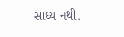સાધ્ય નથી.